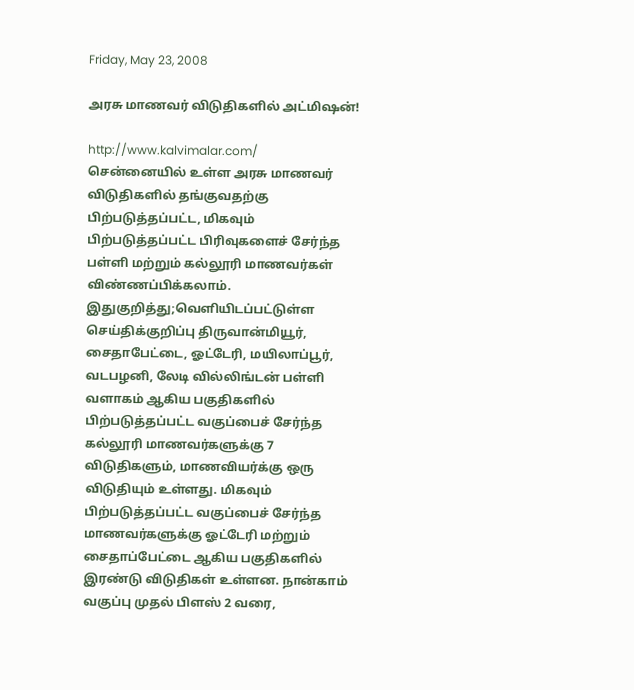Friday, May 23, 2008

அரசு மாணவர் விடுதிகளில் அட்மிஷன்!

http://www.kalvimalar.com/
சென்னையில் உள்ள அரசு மாணவர் விடுதிகளில் தங்குவதற்கு பிற்படுத்தப்பட்ட, மிகவும் பிற்படுத்தப்பட்ட பிரிவுகளைச் சேர்ந்த பள்ளி மற்றும் கல்லூரி மாணவர்கள் விண்ணப்பிக்கலாம்.
இதுகுறித்து;வெளியிடப்பட்டுள்ள செய்திக்குறிப்பு திருவான்மியூர், சைதாபேட்டை, ஓட்டேரி, மயிலாப்பூர், வடபழனி, லேடி வில்லிங்டன் பள்ளி வளாகம் ஆகிய பகுதிகளில் பிற்படுத்தப்பட்ட வகுப்பைச் சேர்ந்த கல்லூரி மாணவர்களுக்கு 7 விடுதிகளும், மாணவியர்க்கு ஒரு விடுதியும் உள்ளது. மிகவும் பிற்படுத்தப்பட்ட வகுப்பைச் சேர்ந்த மாணவர்களுக்கு ஓட்டேரி மற்றும் சைதாப்பேட்டை ஆகிய பகுதிகளில் இரண்டு விடுதிகள் உள்ளன. நான்காம் வகுப்பு முதல் பிளஸ் 2 வரை,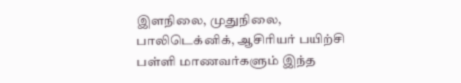இளநிலை, முதுநிலை, பாலிடெக்னிக், ஆசிரியர் பயிற்சி பள்ளி மாணவர்களும் இந்த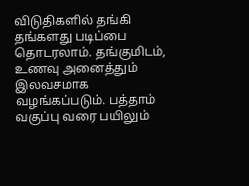விடுதிகளில் தங்கி தங்களது படிப்பை தொடரலாம். தங்குமிடம், உணவு அனைத்தும் இலவசமாக வழங்கப்படும். பத்தாம் வகுப்பு வரை பயிலும்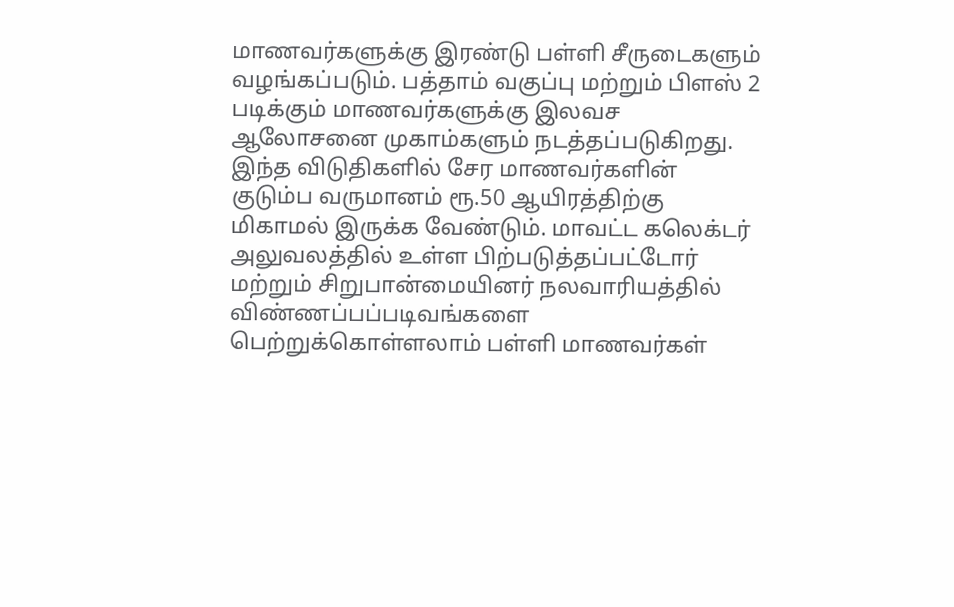மாணவர்களுக்கு இரண்டு பள்ளி சீருடைகளும் வழங்கப்படும். பத்தாம் வகுப்பு மற்றும் பிளஸ் 2 படிக்கும் மாணவர்களுக்கு இலவச ஆலோசனை முகாம்களும் நடத்தப்படுகிறது. இந்த விடுதிகளில் சேர மாணவர்களின் குடும்ப வருமானம் ரூ.50 ஆயிரத்திற்கு மிகாமல் இருக்க வேண்டும். மாவட்ட கலெக்டர் அலுவலத்தில் உள்ள பிற்படுத்தப்பட்டோர் மற்றும் சிறுபான்மையினர் நலவாரியத்தில் விண்ணப்பப்படிவங்களை பெற்றுக்கொள்ளலாம் பள்ளி மாணவர்கள்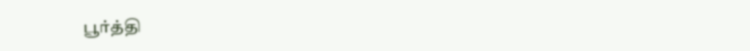பூர்த்தி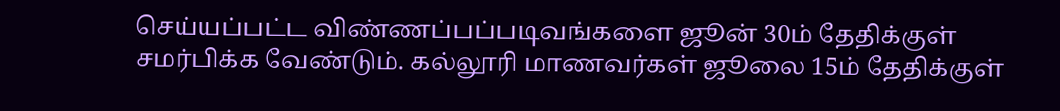செய்யப்பட்ட விண்ணப்பப்படிவங்களை ஜூன் 30ம் தேதிக்குள் சமர்பிக்க வேண்டும். கல்லூரி மாணவர்கள் ஜூலை 15ம் தேதிக்குள்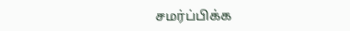சமர்ப்பிக்க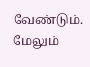வேண்டும்.
மேலும்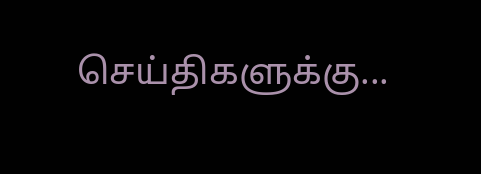செய்திகளுக்கு...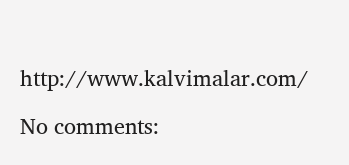http://www.kalvimalar.com/

No comments: